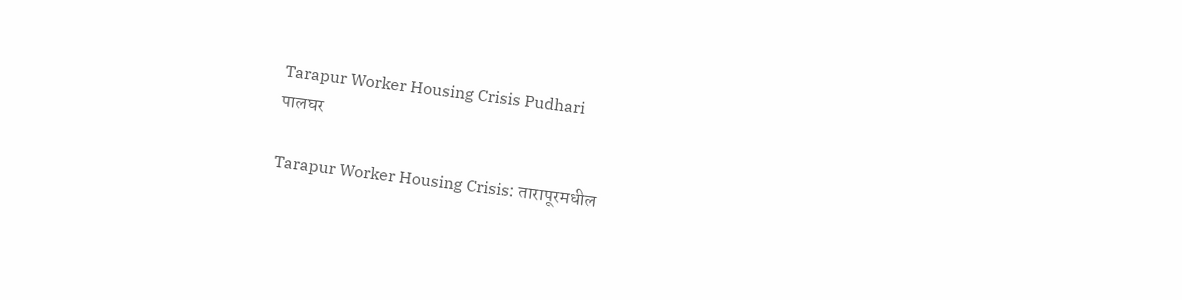Tarapur Worker Housing Crisis Pudhari
पालघर

Tarapur Worker Housing Crisis: तारापूरमधील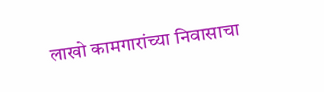लाखो कामगारांच्या निवासाचा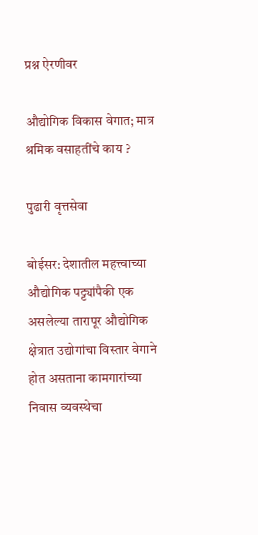प्रश्न ऐरणीवर

औद्योगिक विकास वेगात; मात्र श्रमिक वसाहतींचे काय ?

पुढारी वृत्तसेवा

बोईसर: देशातील महत्त्वाच्या औद्योगिक पट्ट्यांपैकी एक असलेल्या तारापूर औद्योगिक क्षेत्रात उद्योगांचा विस्तार वेगाने होत असताना कामगारांच्या निवास व्यवस्थेचा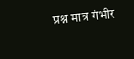प्रश्न मात्र गंभीर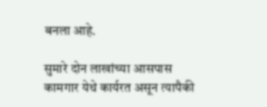बनला आहे.

सुमारे दोन लाखांच्या आसपास कामगार येथे कार्यरत असून त्यापैकी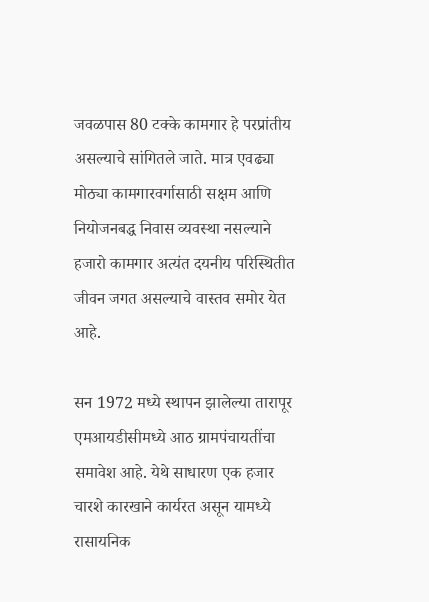जवळपास 80 टक्के कामगार हे परप्रांतीय असल्याचे सांगितले जाते. मात्र एवढ्या मोठ्या कामगारवर्गासाठी सक्षम आणि नियोजनबद्ध निवास व्यवस्था नसल्याने हजारो कामगार अत्यंत दयनीय परिस्थितीत जीवन जगत असल्याचे वास्तव समोर येत आहे.

सन 1972 मध्ये स्थापन झालेल्या तारापूर एमआयडीसीमध्ये आठ ग्रामपंचायतींचा समावेश आहे. येथे साधारण एक हजार चारशे कारखाने कार्यरत असून यामध्ये रासायनिक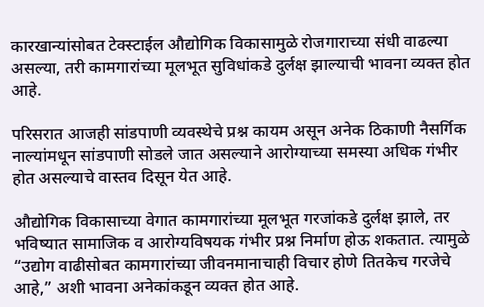कारखान्यांसोबत टेक्स्टाईल औद्योगिक विकासामुळे रोजगाराच्या संधी वाढल्या असल्या, तरी कामगारांच्या मूलभूत सुविधांकडे दुर्लक्ष झाल्याची भावना व्यक्त होत आहे.

परिसरात आजही सांडपाणी व्यवस्थेचे प्रश्न कायम असून अनेक ठिकाणी नैसर्गिक नाल्यांमधून सांडपाणी सोडले जात असल्याने आरोग्याच्या समस्या अधिक गंभीर होत असल्याचे वास्तव दिसून येत आहे.

औद्योगिक विकासाच्या वेगात कामगारांच्या मूलभूत गरजांकडे दुर्लक्ष झाले, तर भविष्यात सामाजिक व आरोग्यविषयक गंभीर प्रश्न निर्माण होऊ शकतात. त्यामुळे “उद्योग वाढीसोबत कामगारांच्या जीवनमानाचाही विचार होणे तितकेच गरजेचे आहे,” अशी भावना अनेकांकडून व्यक्त होत आहे.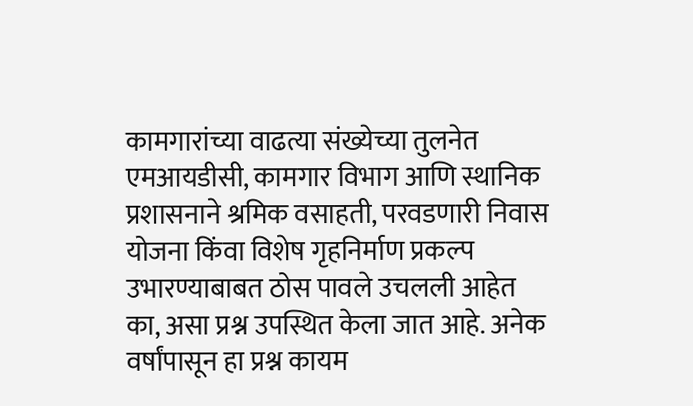कामगारांच्या वाढत्या संख्येच्या तुलनेत एमआयडीसी, कामगार विभाग आणि स्थानिक प्रशासनाने श्रमिक वसाहती, परवडणारी निवास योजना किंवा विशेष गृहनिर्माण प्रकल्प उभारण्याबाबत ठोस पावले उचलली आहेत का, असा प्रश्न उपस्थित केला जात आहे. अनेक वर्षांपासून हा प्रश्न कायम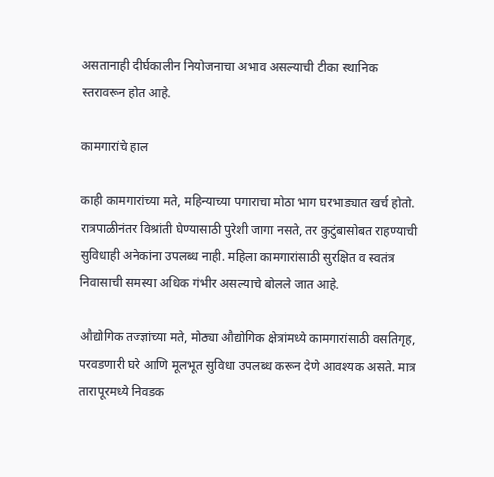असतानाही दीर्घकालीन नियोजनाचा अभाव असल्याची टीका स्थानिक स्तरावरून होत आहे.

कामगारांचे हाल

काही कामगारांच्या मते, महिन्याच्या पगाराचा मोठा भाग घरभाड्यात खर्च होतो. रात्रपाळीनंतर विश्रांती घेण्यासाठी पुरेशी जागा नसते, तर कुटुंबासोबत राहण्याची सुविधाही अनेकांना उपलब्ध नाही. महिला कामगारांसाठी सुरक्षित व स्वतंत्र निवासाची समस्या अधिक गंभीर असल्याचे बोलले जात आहे.

औद्योगिक तज्ज्ञांच्या मते, मोठ्या औद्योगिक क्षेत्रांमध्ये कामगारांसाठी वसतिगृह, परवडणारी घरे आणि मूलभूत सुविधा उपलब्ध करून देणे आवश्यक असते. मात्र तारापूरमध्ये निवडक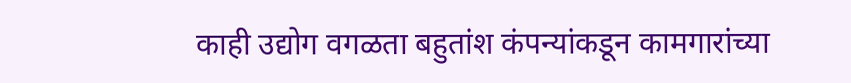काही उद्योग वगळता बहुतांश कंपन्यांकडून कामगारांच्या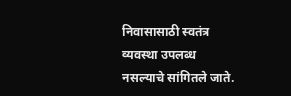निवासासाठी स्वतंत्र व्यवस्था उपलब्ध नसल्याचे सांगितले जाते.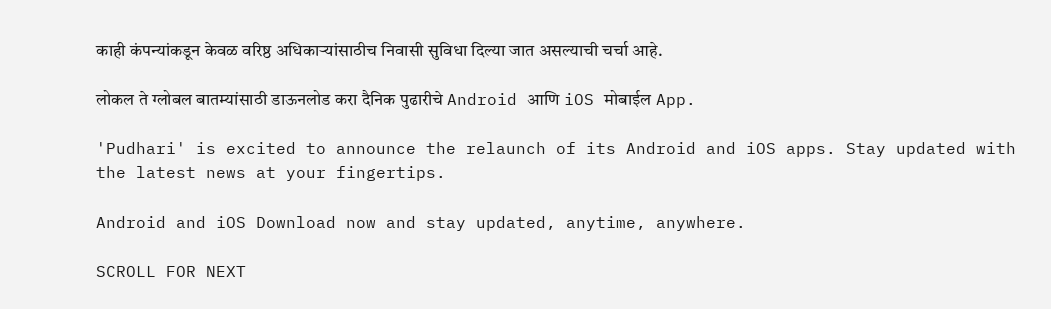काही कंपन्यांकडून केवळ वरिष्ठ अधिकाऱ्यांसाठीच निवासी सुविधा दिल्या जात असल्याची चर्चा आहे.

लोकल ते ग्लोबल बातम्यांसाठी डाऊनलोड करा दैनिक पुढारीचे Android आणि iOS मोबाईल App.

'Pudhari' is excited to announce the relaunch of its Android and iOS apps. Stay updated with the latest news at your fingertips.

Android and iOS Download now and stay updated, anytime, anywhere.

SCROLL FOR NEXT